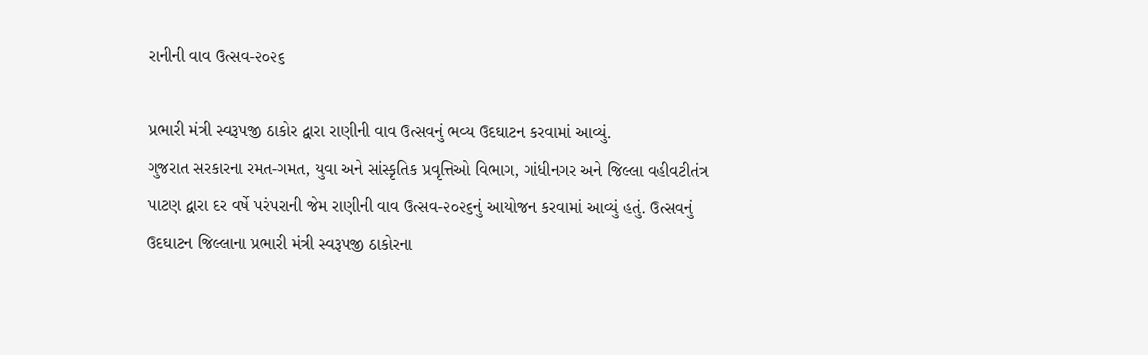રાનીની વાવ ઉત્સવ-૨૦૨૬

પ્રભારી મંત્રી સ્વરૂપજી ઠાકોર દ્વારા રાણીની વાવ ઉત્સવનું ભવ્ય ઉદઘાટન કરવામાં આવ્યું.
ગુજરાત સરકારના રમત-ગમત, યુવા અને સાંસ્કૃતિક પ્રવૃત્તિઓ વિભાગ, ગાંધીનગર અને જિલ્લા વહીવટીતંત્ર પાટણ દ્વારા દર વર્ષે પરંપરાની જેમ રાણીની વાવ ઉત્સવ-૨૦૨૬નું આયોજન કરવામાં આવ્યું હતું. ઉત્સવનું ઉદઘાટન જિલ્લાના પ્રભારી મંત્રી સ્વરૂપજી ઠાકોરના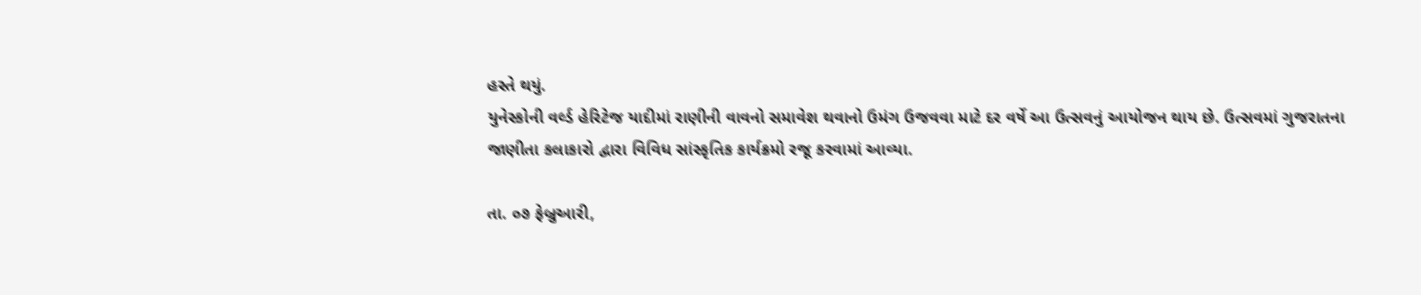હસ્તે થયું.
યુનેસ્કોની વર્લ્ડ હેરિટેજ યાદીમાં રાણીની વાવનો સમાવેશ થવાનો ઉમંગ ઉજવવા માટે દર વર્ષે આ ઉત્સવનું આયોજન થાય છે. ઉત્સવમાં ગુજરાતના જાણીતા કલાકારો દ્વારા વિવિધ સાંસ્કૃતિક કાર્યક્રમો રજૂ કરવામાં આવ્યા.

તા. ૦૭ ફેબ્રુઆરી,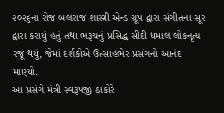૨૦૨૬ના રોજ બલરાજ શાસ્ત્રી એન્ડ ગ્રૂપ દ્વારા સંગીતના સૂર દ્વારા કરાયું હતું તથા ભરૂચનું પ્રસિદ્ધ સીદી ધમાલ લોકનૃત્ય રજૂ થયું, જેમાં દર્શકોએ ઉત્સાહભેર પ્રસંગનો આનંદ માણ્યો.
આ પ્રસંગે મંત્રી સ્વરૂપજી ઠાકોરે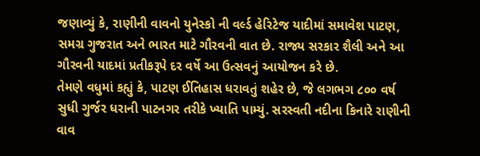જણાવ્યું કે, રાણીની વાવનો યુનેસ્કો ની વર્લ્ડ હેરિટેજ યાદીમાં સમાવેશ પાટણ, સમગ્ર ગુજરાત અને ભારત માટે ગૌરવની વાત છે. રાજ્ય સરકાર શૈલી અને આ ગૌરવની યાદમાં પ્રતીકરૂપે દર વર્ષે આ ઉત્સવનું આયોજન કરે છે.
તેમણે વધુમાં કહ્યું કે, પાટણ ઈતિહાસ ધરાવતું શહેર છે, જે લગભગ ૮૦૦ વર્ષ સુધી ગુર્જર ધરાની પાટનગર તરીકે ખ્યાતિ પામ્યું. સરસ્વતી નદીના કિનારે રાણીની વાવ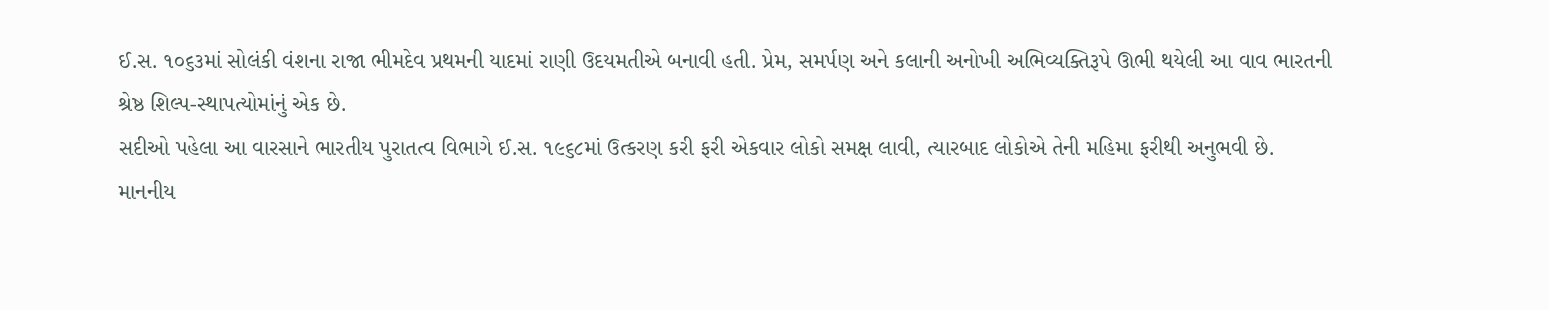ઈ.સ. ૧૦૬૩માં સોલંકી વંશના રાજા ભીમદેવ પ્રથમની યાદમાં રાણી ઉદયમતીએ બનાવી હતી. પ્રેમ, સમર્પણ અને કલાની અનોખી અભિવ્યક્તિરૂપે ઊભી થયેલી આ વાવ ભારતની શ્રેષ્ઠ શિલ્પ-સ્થાપત્યોમાંનું એક છે.
સદીઓ પહેલા આ વારસાને ભારતીય પુરાતત્વ વિભાગે ઈ.સ. ૧૯૬૮માં ઉત્કરણ કરી ફરી એકવાર લોકો સમક્ષ લાવી, ત્યારબાદ લોકોએ તેની મહિમા ફરીથી અનુભવી છે.
માનનીય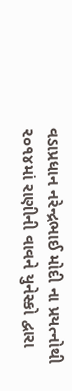વડાપ્રધાન નરેન્દ્રભાઈ મોદી ના પ્રયત્નોથી ૨૦૧૪માં રાણીની વાવને યુનેસ્કો દ્વારા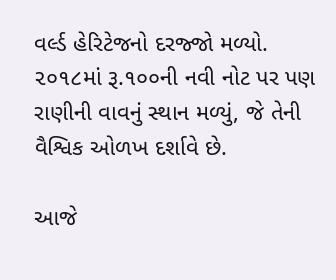વર્લ્ડ હેરિટેજનો દરજ્જો મળ્યો. ૨૦૧૮માં રૂ.૧૦૦ની નવી નોટ પર પણ રાણીની વાવનું સ્થાન મળ્યું, જે તેની વૈશ્વિક ઓળખ દર્શાવે છે.

આજે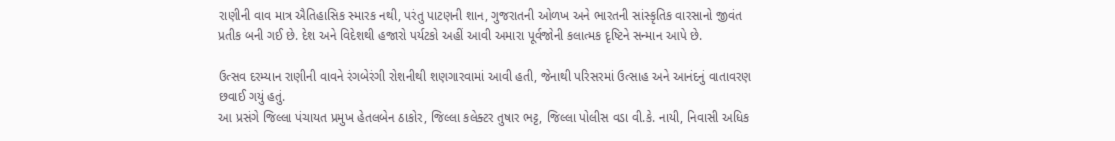રાણીની વાવ માત્ર ઐતિહાસિક સ્મારક નથી, પરંતુ પાટણની શાન, ગુજરાતની ઓળખ અને ભારતની સાંસ્કૃતિક વારસાનો જીવંત પ્રતીક બની ગઈ છે. દેશ અને વિદેશથી હજારો પર્યટકો અહીં આવી અમારા પૂર્વજોની કલાત્મક દૃષ્ટિને સન્માન આપે છે.

ઉત્સવ દરમ્યાન રાણીની વાવને રંગબેરંગી રોશનીથી શણગારવામાં આવી હતી, જેનાથી પરિસરમાં ઉત્સાહ અને આનંદનું વાતાવરણ છવાઈ ગયું હતું.
આ પ્રસંગે જિલ્લા પંચાયત પ્રમુખ હેતલબેન ઠાકોર, જિલ્લા કલેક્ટર તુષાર ભટ્ટ, જિલ્લા પોલીસ વડા વી.કે. નાયી, નિવાસી અધિક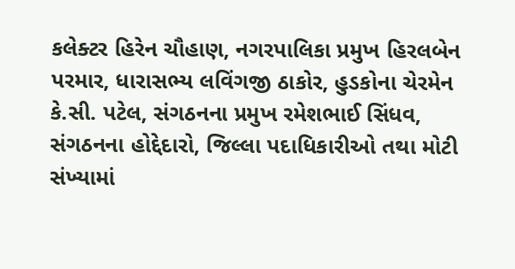કલેક્ટર હિરેન ચૌહાણ, નગરપાલિકા પ્રમુખ હિરલબેન પરમાર, ધારાસભ્ય લવિંગજી ઠાકોર, હુડકોના ચેરમેન કે.સી. પટેલ, સંગઠનના પ્રમુખ રમેશભાઈ સિંધવ, સંગઠનના હોદ્દેદારો, જિલ્લા પદાધિકારીઓ તથા મોટી સંખ્યામાં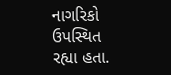નાગરિકો ઉપસ્થિત રહ્યા હતા.